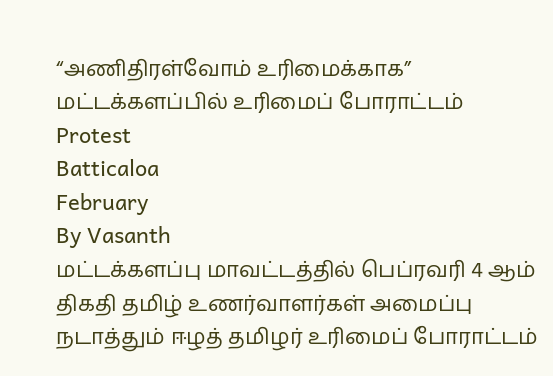“அணிதிரள்வோம் உரிமைக்காக” மட்டக்களப்பில் உரிமைப் போராட்டம்
Protest
Batticaloa
February
By Vasanth
மட்டக்களப்பு மாவட்டத்தில் பெப்ரவரி 4 ஆம் திகதி தமிழ் உணர்வாளர்கள் அமைப்பு நடாத்தும் ஈழத் தமிழர் உரிமைப் போராட்டம்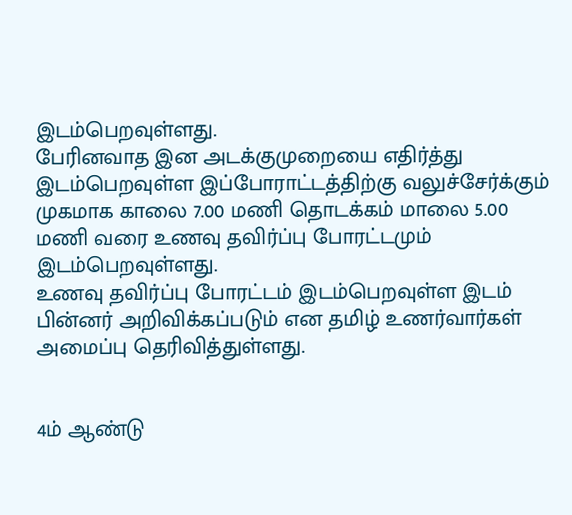இடம்பெறவுள்ளது.
பேரினவாத இன அடக்குமுறையை எதிர்த்து இடம்பெறவுள்ள இப்போராட்டத்திற்கு வலுச்சேர்க்கும் முகமாக காலை 7.00 மணி தொடக்கம் மாலை 5.00 மணி வரை உணவு தவிர்ப்பு போரட்டமும் இடம்பெறவுள்ளது.
உணவு தவிர்ப்பு போரட்டம் இடம்பெறவுள்ள இடம் பின்னர் அறிவிக்கப்படும் என தமிழ் உணர்வார்கள் அமைப்பு தெரிவித்துள்ளது.


4ம் ஆண்டு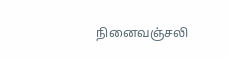நினைவஞ்சலி